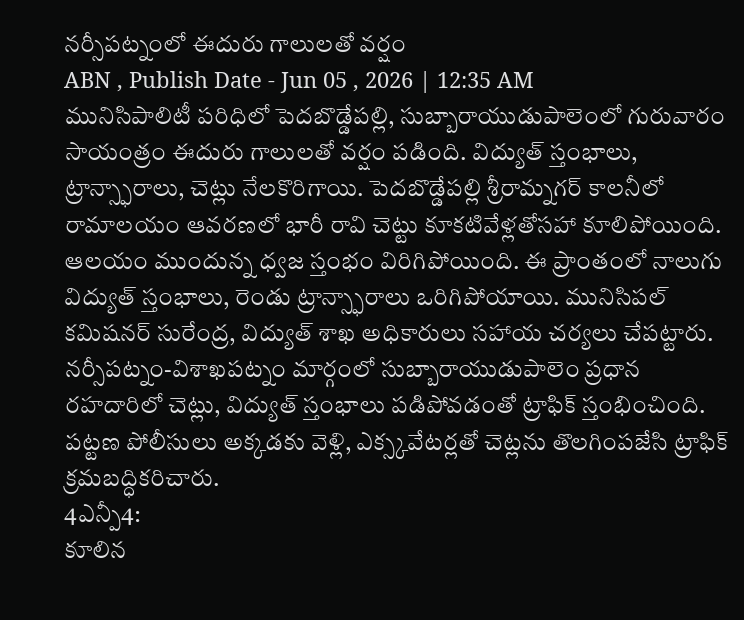నర్సీపట్నంలో ఈదురు గాలులతో వర్షం
ABN , Publish Date - Jun 05 , 2026 | 12:35 AM
మునిసిపాలిటీ పరిధిలో పెదబొడ్డేపల్లి, సుబ్బారాయుడుపాలెంలో గురువారం సాయంత్రం ఈదురు గాలులతో వర్షం పడింది. విద్యుత్ స్తంభాలు, ట్రాన్స్ఫారాలు, చెట్లు నేలకొరిగాయి. పెదబొడ్డేపల్లి శ్రీరామ్నగర్ కాలనీలో రామాలయం ఆవరణలో భారీ రావి చెట్టు కూకటివేళ్లతోసహా కూలిపోయింది. ఆలయం ముందున్న ధ్వజ స్తంభం విరిగిపోయింది. ఈ ప్రాంతంలో నాలుగు విద్యుత్ స్తంభాలు, రెండు ట్రాన్స్ఫారాలు ఒరిగిపోయాయి. మునిసిపల్ కమిషనర్ సురేంద్ర, విద్యుత్ శాఖ అధికారులు సహాయ చర్యలు చేపట్టారు. నర్సీపట్నం-విశాఖపట్నం మార్గంలో సుబ్బారాయుడుపాలెం ప్రధాన రహదారిలో చెట్లు, విద్యుత్ స్తంభాలు పడిపోవడంతో ట్రాఫిక్ స్తంభించింది. పట్టణ పోలీసులు అక్కడకు వెళ్లి, ఎక్స్కవేటర్లతో చెట్లను తొలగింపజేసి ట్రాఫిక్ క్రమబద్ధికరిచారు.
4ఎన్పీ4:
కూలిన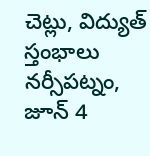చెట్లు, విద్యుత్ స్తంభాలు
నర్సీపట్నం, జూన్ 4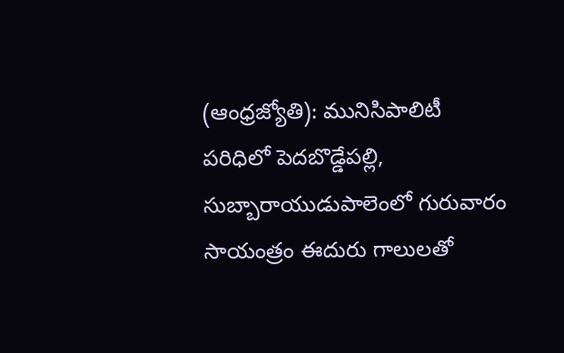(ఆంధ్రజ్యోతి): మునిసిపాలిటీ పరిధిలో పెదబొడ్డేపల్లి, సుబ్బారాయుడుపాలెంలో గురువారం సాయంత్రం ఈదురు గాలులతో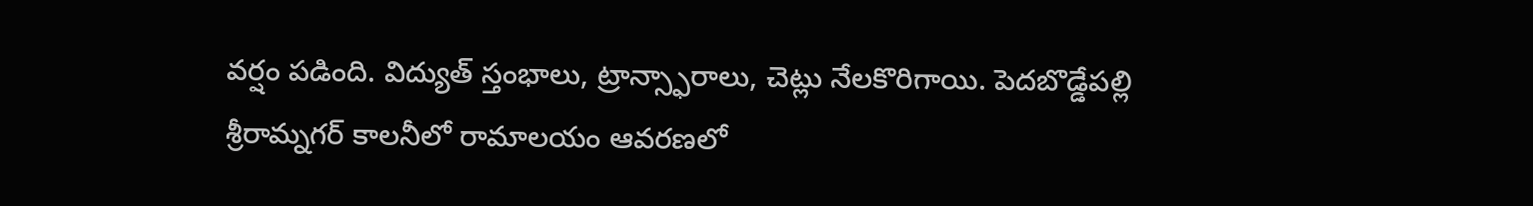వర్షం పడింది. విద్యుత్ స్తంభాలు, ట్రాన్స్ఫారాలు, చెట్లు నేలకొరిగాయి. పెదబొడ్డేపల్లి శ్రీరామ్నగర్ కాలనీలో రామాలయం ఆవరణలో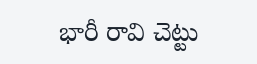భారీ రావి చెట్టు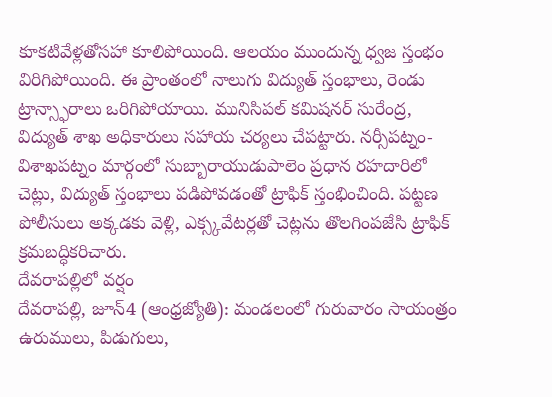కూకటివేళ్లతోసహా కూలిపోయింది. ఆలయం ముందున్న ధ్వజ స్తంభం విరిగిపోయింది. ఈ ప్రాంతంలో నాలుగు విద్యుత్ స్తంభాలు, రెండు ట్రాన్స్ఫారాలు ఒరిగిపోయాయి. మునిసిపల్ కమిషనర్ సురేంద్ర, విద్యుత్ శాఖ అధికారులు సహాయ చర్యలు చేపట్టారు. నర్సీపట్నం-విశాఖపట్నం మార్గంలో సుబ్బారాయుడుపాలెం ప్రధాన రహదారిలో చెట్లు, విద్యుత్ స్తంభాలు పడిపోవడంతో ట్రాఫిక్ స్తంభించింది. పట్టణ పోలీసులు అక్కడకు వెళ్లి, ఎక్స్కవేటర్లతో చెట్లను తొలగింపజేసి ట్రాఫిక్ క్రమబద్ధికరిచారు.
దేవరాపల్లిలో వర్షం
దేవరాపల్లి, జూన్4 (ఆంధ్రజ్యోతి): మండలంలో గురువారం సాయంత్రం ఉరుములు, పిడుగులు,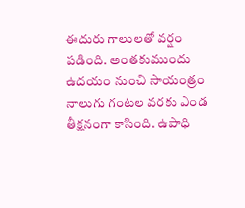ఈదురు గాలులతో వర్షం పడింది. అంతకుముందు ఉదయం నుంచి సాయంత్రం నాలుగు గంటల వరకు ఎండ తీక్షనంగా కాసింది. ఉపాధి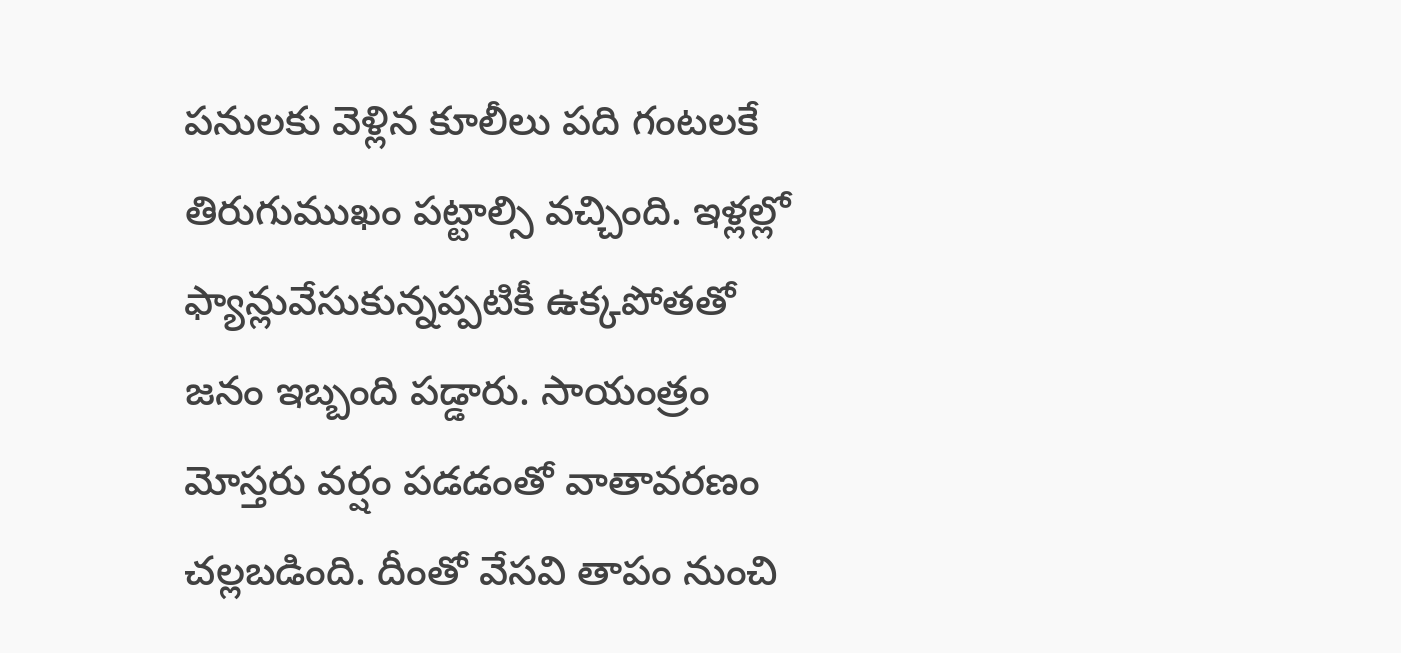పనులకు వెళ్లిన కూలీలు పది గంటలకే తిరుగుముఖం పట్టాల్సి వచ్చింది. ఇళ్లల్లో ఫ్యాన్లువేసుకున్నప్పటికీ ఉక్కపోతతో జనం ఇబ్బంది పడ్డారు. సాయంత్రం మోస్తరు వర్షం పడడంతో వాతావరణం చల్లబడింది. దీంతో వేసవి తాపం నుంచి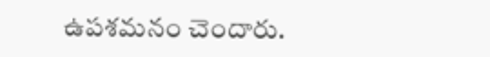ఉపశమనం చెందారు.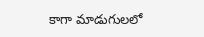కాగా మాడుగులలో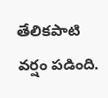తేలికపాటి వర్షం పడింది.